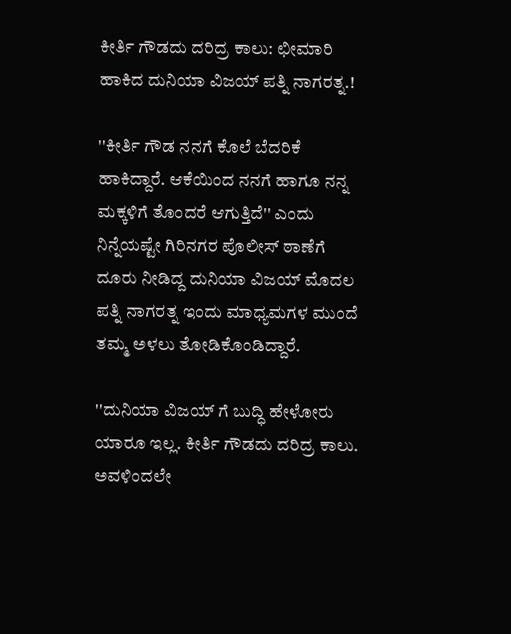ಕೀರ್ತಿ ಗೌಡದು ದರಿದ್ರ ಕಾಲು: ಛೀಮಾರಿ ಹಾಕಿದ ದುನಿಯಾ ವಿಜಯ್ ಪತ್ನಿ ನಾಗರತ್ನ.!

''ಕೀರ್ತಿ ಗೌಡ ನನಗೆ ಕೊಲೆ ಬೆದರಿಕೆ ಹಾಕಿದ್ದಾರೆ. ಆಕೆಯಿಂದ ನನಗೆ ಹಾಗೂ ನನ್ನ ಮಕ್ಕಳಿಗೆ ತೊಂದರೆ ಆಗುತ್ತಿದೆ'' ಎಂದು ನಿನ್ನೆಯಷ್ಟೇ ಗಿರಿನಗರ ಪೊಲೀಸ್ ಠಾಣೆಗೆ ದೂರು ನೀಡಿದ್ದ ದುನಿಯಾ ವಿಜಯ್ ಮೊದಲ ಪತ್ನಿ ನಾಗರತ್ನ ಇಂದು ಮಾಧ್ಯಮಗಳ ಮುಂದೆ ತಮ್ಮ ಅಳಲು ತೋಡಿಕೊಂಡಿದ್ದಾರೆ.

''ದುನಿಯಾ ವಿಜಯ್ ಗೆ ಬುದ್ಧಿ ಹೇಳೋರು ಯಾರೂ ಇಲ್ಲ. ಕೀರ್ತಿ ಗೌಡದು ದರಿದ್ರ ಕಾಲು. ಅವಳಿಂದಲೇ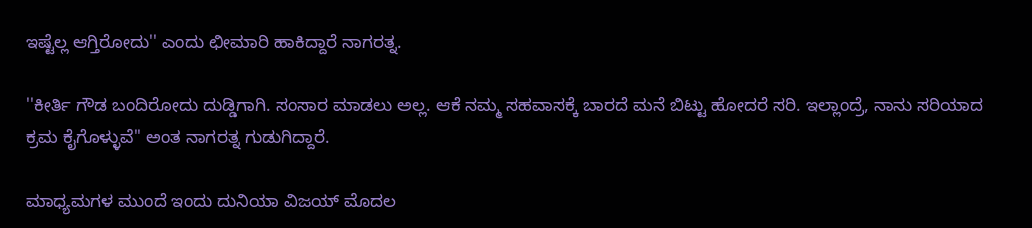ಇಷ್ಟೆಲ್ಲ ಆಗ್ತಿರೋದು'' ಎಂದು ಛೀಮಾರಿ ಹಾಕಿದ್ದಾರೆ ನಾಗರತ್ನ.

''ಕೀರ್ತಿ ಗೌಡ ಬಂದಿರೋದು ದುಡ್ಡಿಗಾಗಿ. ಸಂಸಾರ ಮಾಡಲು ಅಲ್ಲ. ಆಕೆ ನಮ್ಮ ಸಹವಾಸಕ್ಕೆ ಬಾರದೆ ಮನೆ ಬಿಟ್ಟು ಹೋದರೆ ಸರಿ. ಇಲ್ಲಾಂದ್ರೆ, ನಾನು ಸರಿಯಾದ ಕ್ರಮ ಕೈಗೊಳ್ಳುವೆ'' ಅಂತ ನಾಗರತ್ನ ಗುಡುಗಿದ್ದಾರೆ.

ಮಾಧ್ಯಮಗಳ ಮುಂದೆ ಇಂದು ದುನಿಯಾ ವಿಜಯ್ ಮೊದಲ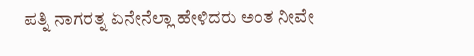ಪತ್ನಿ ನಾಗರತ್ನ ಏನೇನೆಲ್ಲಾ ಹೇಳಿದರು ಅಂತ ನೀವೇ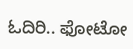ಓದಿರಿ.. ಫೋಟೋ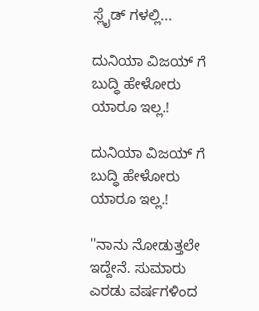ಸ್ಲೈಡ್ ಗಳಲ್ಲಿ...

ದುನಿಯಾ ವಿಜಯ್ ಗೆ ಬುದ್ಧಿ ಹೇಳೋರು ಯಾರೂ ಇಲ್ಲ.!

ದುನಿಯಾ ವಿಜಯ್ ಗೆ ಬುದ್ಧಿ ಹೇಳೋರು ಯಾರೂ ಇಲ್ಲ.!

''ನಾನು ನೋಡುತ್ತಲೇ ಇದ್ದೇನೆ. ಸುಮಾರು ಎರಡು ವರ್ಷಗಳಿಂದ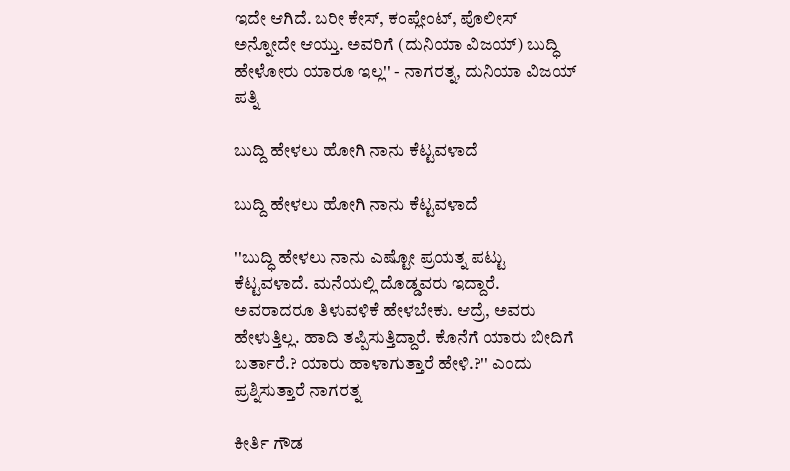ಇದೇ ಆಗಿದೆ. ಬರೀ ಕೇಸ್, ಕಂಪ್ಲೇಂಟ್, ಪೊಲೀಸ್ ಅನ್ನೋದೇ ಆಯ್ತು. ಅವರಿಗೆ (ದುನಿಯಾ ವಿಜಯ್) ಬುದ್ಧಿ ಹೇಳೋರು ಯಾರೂ ಇಲ್ಲ'' - ನಾಗರತ್ನ, ದುನಿಯಾ ವಿಜಯ್ ಪತ್ನಿ

ಬುದ್ದಿ ಹೇಳಲು ಹೋಗಿ ನಾನು ಕೆಟ್ಟವಳಾದೆ

ಬುದ್ದಿ ಹೇಳಲು ಹೋಗಿ ನಾನು ಕೆಟ್ಟವಳಾದೆ

''ಬುದ್ಧಿ ಹೇಳಲು ನಾನು ಎಷ್ಟೋ ಪ್ರಯತ್ನ ಪಟ್ಟು ಕೆಟ್ಟವಳಾದೆ. ಮನೆಯಲ್ಲಿ ದೊಡ್ಡವರು ಇದ್ದಾರೆ. ಅವರಾದರೂ ತಿಳುವಳಿಕೆ ಹೇಳಬೇಕು. ಆದ್ರೆ, ಅವರು ಹೇಳುತ್ತಿಲ್ಲ. ಹಾದಿ ತಪ್ಪಿಸುತ್ತಿದ್ದಾರೆ. ಕೊನೆಗೆ ಯಾರು ಬೀದಿಗೆ ಬರ್ತಾರೆ.? ಯಾರು ಹಾಳಾಗುತ್ತಾರೆ ಹೇಳಿ.?'' ಎಂದು ಪ್ರಶ್ನಿಸುತ್ತಾರೆ ನಾಗರತ್ನ

ಕೀರ್ತಿ ಗೌಡ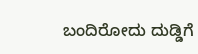ಬಂದಿರೋದು ದುಡ್ಡಿಗೆ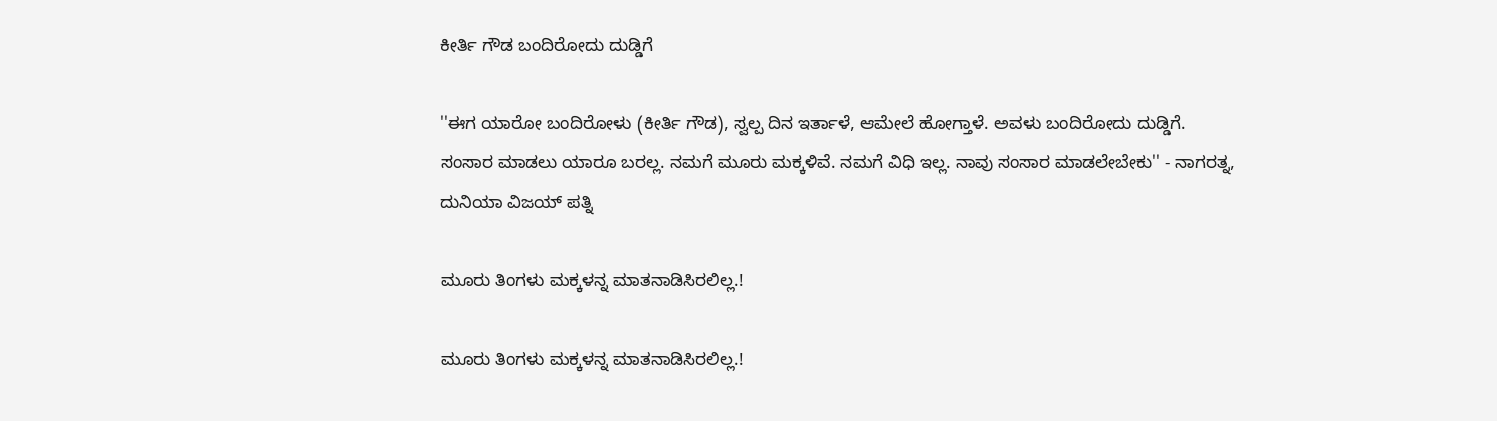ಕೀರ್ತಿ ಗೌಡ ಬಂದಿರೋದು ದುಡ್ಡಿಗೆ

''ಈಗ ಯಾರೋ ಬಂದಿರೋಳು (ಕೀರ್ತಿ ಗೌಡ), ಸ್ವಲ್ಪ ದಿನ ಇರ್ತಾಳೆ, ಆಮೇಲೆ ಹೋಗ್ತಾಳೆ. ಅವಳು ಬಂದಿರೋದು ದುಡ್ಡಿಗೆ. ಸಂಸಾರ ಮಾಡಲು ಯಾರೂ ಬರಲ್ಲ. ನಮಗೆ ಮೂರು ಮಕ್ಕಳಿವೆ. ನಮಗೆ ವಿಧಿ ಇಲ್ಲ. ನಾವು ಸಂಸಾರ ಮಾಡಲೇಬೇಕು'' - ನಾಗರತ್ನ, ದುನಿಯಾ ವಿಜಯ್ ಪತ್ನಿ

ಮೂರು ತಿಂಗಳು ಮಕ್ಕಳನ್ನ ಮಾತನಾಡಿಸಿರಲಿಲ್ಲ.!

ಮೂರು ತಿಂಗಳು ಮಕ್ಕಳನ್ನ ಮಾತನಾಡಿಸಿರಲಿಲ್ಲ.!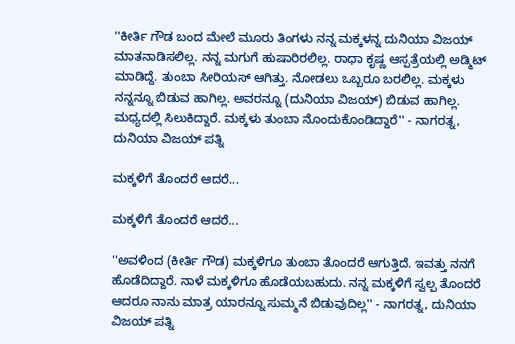''ಕೀರ್ತಿ ಗೌಡ ಬಂದ ಮೇಲೆ ಮೂರು ತಿಂಗಳು ನನ್ನ ಮಕ್ಕಳನ್ನ ದುನಿಯಾ ವಿಜಯ್ ಮಾತನಾಡಿಸಲಿಲ್ಲ. ನನ್ನ ಮಗುಗೆ ಹುಷಾರಿರಲಿಲ್ಲ. ರಾಧಾ ಕೃಷ್ಣ ಆಸ್ಪತ್ರೆಯಲ್ಲಿ ಅಡ್ಮಿಟ್ ಮಾಡಿದ್ದೆ. ತುಂಬಾ ಸೀರಿಯಸ್ ಆಗಿತ್ತು. ನೋಡಲು ಒಬ್ಬರೂ ಬರಲಿಲ್ಲ. ಮಕ್ಕಳು ನನ್ನನ್ನೂ ಬಿಡುವ ಹಾಗಿಲ್ಲ. ಅವರನ್ನೂ (ದುನಿಯಾ ವಿಜಯ್) ಬಿಡುವ ಹಾಗಿಲ್ಲ. ಮಧ್ಯದಲ್ಲಿ ಸಿಲುಕಿದ್ದಾರೆ. ಮಕ್ಕಳು ತುಂಬಾ ನೊಂದುಕೊಂಡಿದ್ದಾರೆ'' - ನಾಗರತ್ನ, ದುನಿಯಾ ವಿಜಯ್ ಪತ್ನಿ

ಮಕ್ಕಳಿಗೆ ತೊಂದರೆ ಆದರೆ...

ಮಕ್ಕಳಿಗೆ ತೊಂದರೆ ಆದರೆ...

''ಅವಳಿಂದ (ಕೀರ್ತಿ ಗೌಡ) ಮಕ್ಕಳಿಗೂ ತುಂಬಾ ತೊಂದರೆ ಆಗುತ್ತಿದೆ. ಇವತ್ತು ನನಗೆ ಹೊಡೆದಿದ್ದಾರೆ. ನಾಳೆ ಮಕ್ಕಳಿಗೂ ಹೊಡೆಯಬಹುದು. ನನ್ನ ಮಕ್ಕಳಿಗೆ ಸ್ವಲ್ಪ ತೊಂದರೆ ಆದರೂ ನಾನು ಮಾತ್ರ ಯಾರನ್ನೂ ಸುಮ್ಮನೆ ಬಿಡುವುದಿಲ್ಲ'' - ನಾಗರತ್ನ, ದುನಿಯಾ ವಿಜಯ್ ಪತ್ನಿ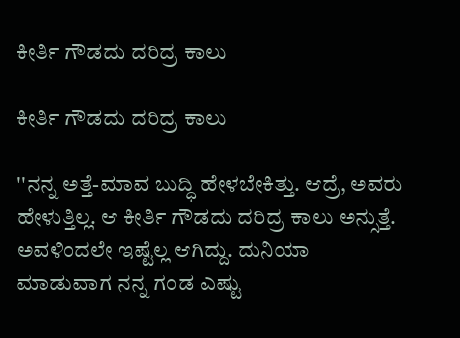ಕೀರ್ತಿ ಗೌಡದು ದರಿದ್ರ ಕಾಲು

ಕೀರ್ತಿ ಗೌಡದು ದರಿದ್ರ ಕಾಲು

''ನನ್ನ ಅತ್ತೆ-ಮಾವ ಬುದ್ಧಿ ಹೇಳಬೇಕಿತ್ತು. ಆದ್ರೆ, ಅವರು ಹೇಳುತ್ತಿಲ್ಲ. ಆ ಕೀರ್ತಿ ಗೌಡದು ದರಿದ್ರ ಕಾಲು ಅನ್ಸುತ್ತೆ. ಅವಳಿಂದಲೇ ಇಷ್ಟೆಲ್ಲ ಆಗಿದ್ದು. ದುನಿಯಾ ಮಾಡುವಾಗ ನನ್ನ ಗಂಡ ಎಷ್ಟು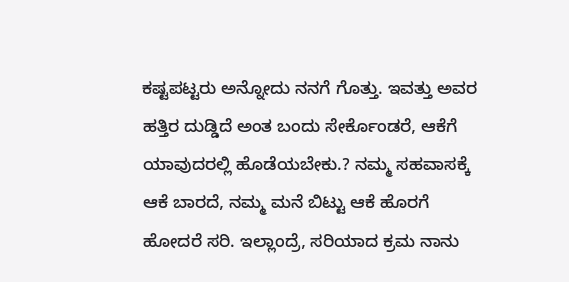ಕಷ್ಟಪಟ್ಟರು ಅನ್ನೋದು ನನಗೆ ಗೊತ್ತು. ಇವತ್ತು ಅವರ ಹತ್ತಿರ ದುಡ್ಡಿದೆ ಅಂತ ಬಂದು ಸೇರ್ಕೊಂಡರೆ, ಆಕೆಗೆ ಯಾವುದರಲ್ಲಿ ಹೊಡೆಯಬೇಕು.? ನಮ್ಮ ಸಹವಾಸಕ್ಕೆ ಆಕೆ ಬಾರದೆ, ನಮ್ಮ ಮನೆ ಬಿಟ್ಟು ಆಕೆ ಹೊರಗೆ ಹೋದರೆ ಸರಿ. ಇಲ್ಲಾಂದ್ರೆ, ಸರಿಯಾದ ಕ್ರಮ ನಾನು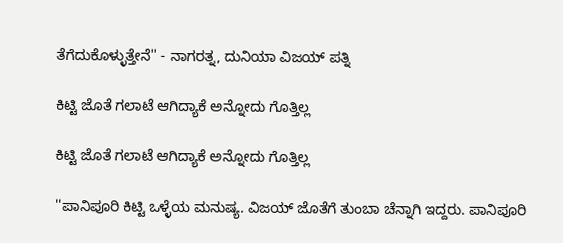ತೆಗೆದುಕೊಳ್ಳುತ್ತೇನೆ'' - ನಾಗರತ್ನ, ದುನಿಯಾ ವಿಜಯ್ ಪತ್ನಿ

ಕಿಟ್ಟಿ ಜೊತೆ ಗಲಾಟೆ ಆಗಿದ್ಯಾಕೆ ಅನ್ನೋದು ಗೊತ್ತಿಲ್ಲ

ಕಿಟ್ಟಿ ಜೊತೆ ಗಲಾಟೆ ಆಗಿದ್ಯಾಕೆ ಅನ್ನೋದು ಗೊತ್ತಿಲ್ಲ

''ಪಾನಿಪೂರಿ ಕಿಟ್ಟಿ ಒಳ್ಳೆಯ ಮನುಷ್ಯ. ವಿಜಯ್ ಜೊತೆಗೆ ತುಂಬಾ ಚೆನ್ನಾಗಿ ಇದ್ದರು. ಪಾನಿಪೂರಿ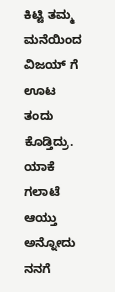ಕಿಟ್ಟಿ ತಮ್ಮ ಮನೆಯಿಂದ ವಿಜಯ್ ಗೆ ಊಟ ತಂದು ಕೊಡ್ತಿದ್ರು. ಯಾಕೆ ಗಲಾಟೆ ಆಯ್ತು ಅನ್ನೋದು ನನಗೆ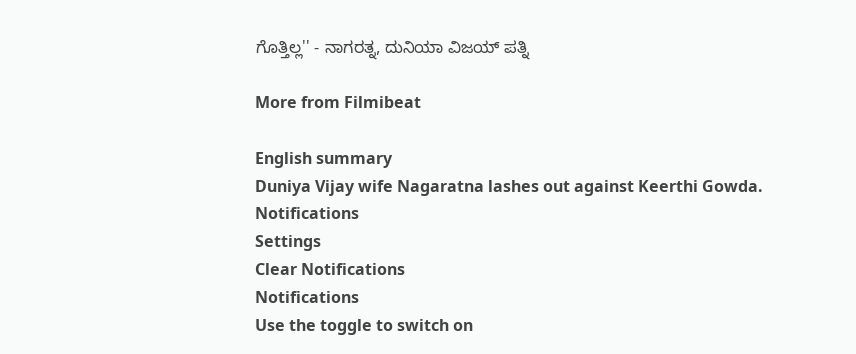ಗೊತ್ತಿಲ್ಲ'' - ನಾಗರತ್ನ, ದುನಿಯಾ ವಿಜಯ್ ಪತ್ನಿ

More from Filmibeat

English summary
Duniya Vijay wife Nagaratna lashes out against Keerthi Gowda.
Notifications
Settings
Clear Notifications
Notifications
Use the toggle to switch on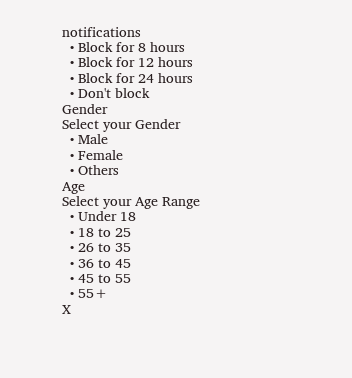notifications
  • Block for 8 hours
  • Block for 12 hours
  • Block for 24 hours
  • Don't block
Gender
Select your Gender
  • Male
  • Female
  • Others
Age
Select your Age Range
  • Under 18
  • 18 to 25
  • 26 to 35
  • 36 to 45
  • 45 to 55
  • 55+
X